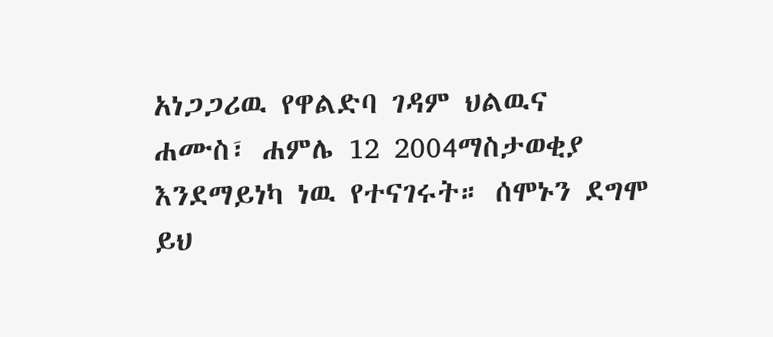አነጋጋሪዉ የዋልድባ ገዳም ህልዉና
ሐሙስ፣ ሐምሌ 12 2004ማስታወቂያ
እንደማይነካ ነዉ የተናገሩት። ሰሞኑን ደግሞ ይህ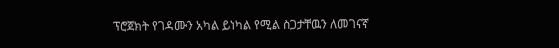ፕሮጀክት የገዳሙን አካል ይነካል የሚል ስጋታቸዉን ለመገናኛ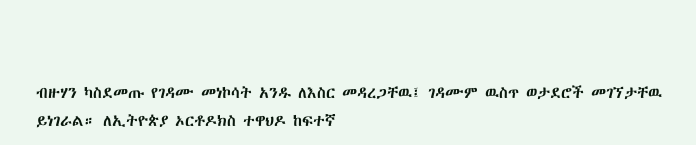ብዙሃን ካስደመጡ የገዳሙ መነኮሳት አንዱ ለእስር መዳረጋቸዉ፤ ገዳሙም ዉስጥ ወታደሮች መገኘታቸዉ ይነገራል። ለኢትዮጵያ ኦርቶዶክስ ተዋህዶ ከፍተኛ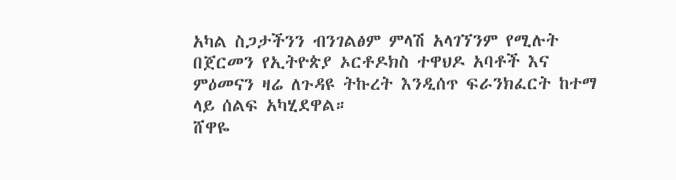አካል ስጋታችንን ብንገልፅም ምላሽ አላገኘንም የሚሉት በጀርመን የኢትዮጵያ ኦርቶዶክስ ተዋህዶ አባቶች እና ምዕመናን ዛሬ ለጉዳዩ ትኩረት እንዲሰጥ ፍራንክፈርት ከተማ ላይ ሰልፍ አካሂደዋል።
ሸዋዬ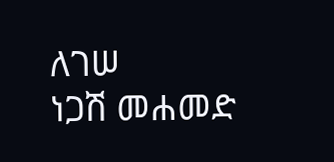ለገሠ
ነጋሽ መሐመድ